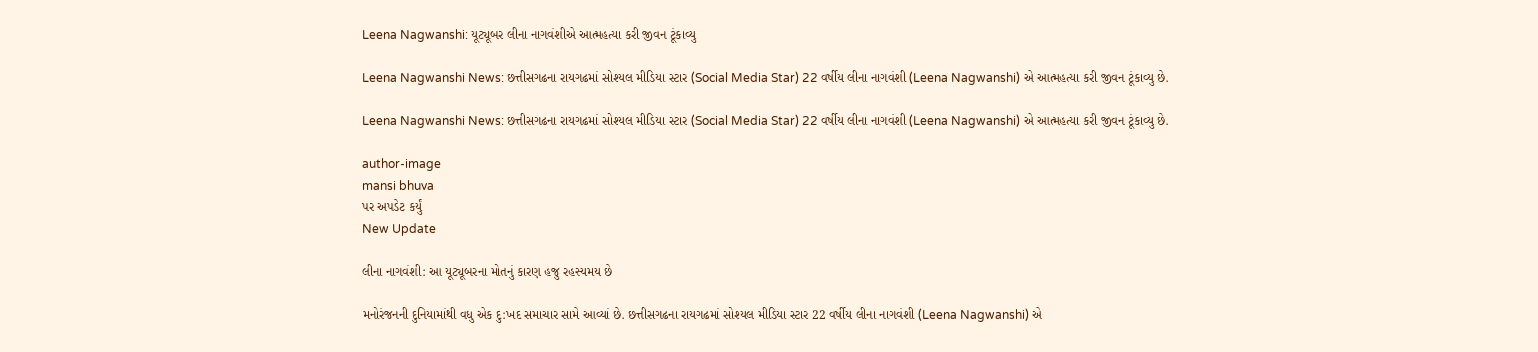Leena Nagwanshi: યૂટ્યૂબર લીના નાગવંશીએ આત્મહત્યા કરી જીવન ટૂંકાવ્યુ

Leena Nagwanshi News: છત્તીસગઢના રાયગઢમાં સોશ્યલ મીડિયા સ્ટાર (Social Media Star) 22 વર્ષીય લીના નાગવંશી (Leena Nagwanshi) એ આત્મહત્યા કરી જીવન ટૂંકાવ્યુ છે.

Leena Nagwanshi News: છત્તીસગઢના રાયગઢમાં સોશ્યલ મીડિયા સ્ટાર (Social Media Star) 22 વર્ષીય લીના નાગવંશી (Leena Nagwanshi) એ આત્મહત્યા કરી જીવન ટૂંકાવ્યુ છે.

author-image
mansi bhuva
પર અપડેટ કર્યું
New Update

લીના નાગવંશી: આ યૂટ્યૂબરના મોતનું કારણ હજુ રહસ્યમય છે

મનોરંજનની દુનિયામાંથી વધુ એક દુ:ખદ સમાચાર સામે આવ્યાં છે. છત્તીસગઢના રાયગઢમાં સોશ્યલ મીડિયા સ્ટાર 22 વર્ષીય લીના નાગવંશી (Leena Nagwanshi) એ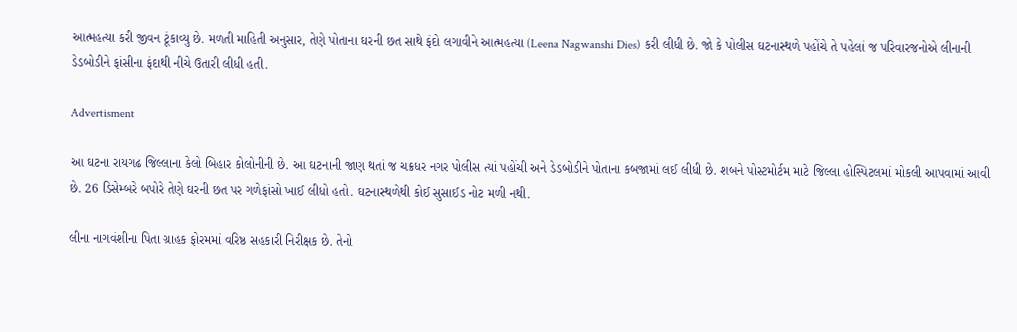આત્મહત્યા કરી જીવન ટૂંકાવ્યુ છે. મળતી માહિતી અનુસાર, તેણે પોતાના ઘરની છત સાથે ફંદો લગાવીને આત્મહત્યા (Leena Nagwanshi Dies) કરી લીધી છે. જો કે પોલીસ ઘટનાસ્થળે પહોંચે તે પહેલાં જ પરિવારજનોએ લીનાની ડેડબોડીને ફાંસીના ફંદાથી નીચે ઉતારી લીધી હતી.

Advertisment

આ ઘટના રાયગઢ જિલ્લાના કેલો બિહાર કોલોનીની છે. આ ઘટનાની જાણ થતાં જ ચક્રધર નગર પોલીસ ત્યાં પહોંચી અને ડેડબોડીને પોતાના કબજામાં લઈ લીધી છે. શબને પોસ્ટમોર્ટમ માટે જિલ્લા હોસ્પિટલમાં મોકલી આપવામાં આવી છે. 26 ડિસેમ્બરે બપોરે તેણે ઘરની છત પર ગળેફાંસો ખાઈ લીધો હતો. ઘટનાસ્થળેથી કોઈ સુસાઈડ નોટ મળી નથી.

લીના નાગવંશીના પિતા ગ્રાહક ફોરમમાં વરિષ્ઠ સહકારી નિરીક્ષક છે. તેનો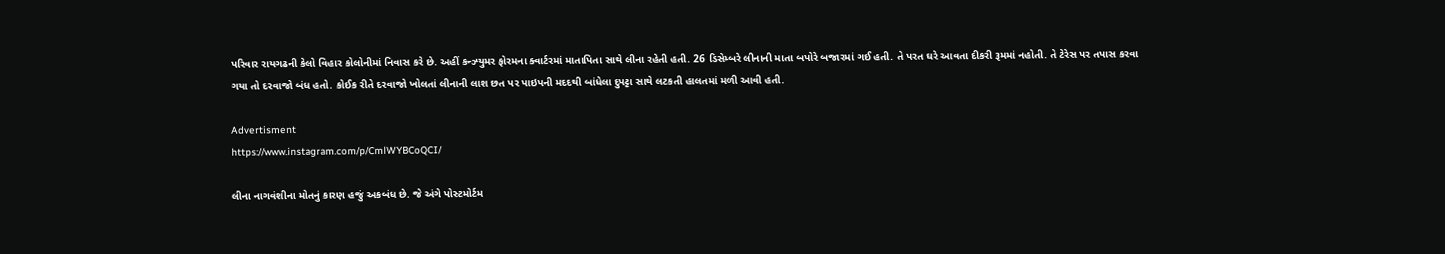પરિવાર રાયગઢની કેલો વિહાર કોલોનીમાં નિવાસ કરે છે. અહીં કન્ઝ્યુમર ફોરમના ક્વાર્ટરમાં માતાપિતા સાથે લીના રહેતી હતી. 26 ડિસેમ્બરે લીનાની માતા બપોરે બજારમાં ગઈ હતી. તે પરત ઘરે આવતા દીકરી રૂમમાં નહોતી. તે ટેરેસ પર તપાસ કરવા ગયા તો દરવાજો બંધ હતો. કોઈક રીતે દરવાજો ખોલતાં લીનાની લાશ છત પર પાઇપની મદદથી બાંધેલા દુપટ્ટા સાથે લટકતી હાલતમાં મળી આવી હતી.

Advertisment
https://www.instagram.com/p/CmlWYBCoQCI/

લીના નાગવંશીના મોતનું કારણ હજું અકબંધ છે. જે અંગે પોસ્ટમોર્ટમ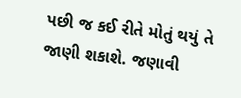પછી જ કઈ રીતે મોતું થયું તે જાણી શકાશે. જણાવી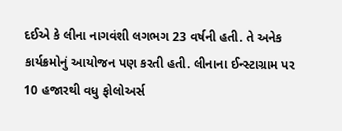દઈએ કે લીના નાગવંશી લગભગ 23 વર્ષની હતી. તે અનેક કાર્યક્રમોનું આયોજન પણ કરતી હતી. લીનાના ઈન્સ્ટાગ્રામ પર 10 હજારથી વધુ ફોલોઅર્સ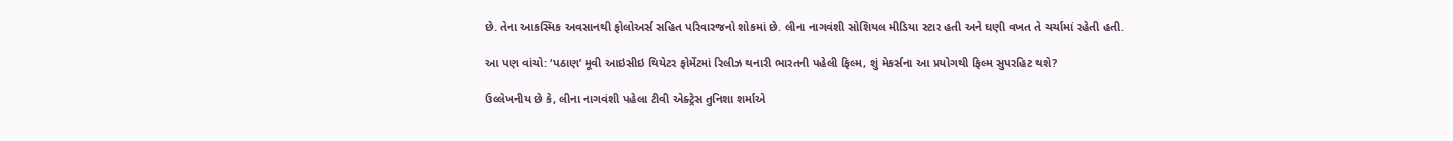છે. તેના આકસ્મિક અવસાનથી ફોલોઅર્સ સહિત પરિવારજનો શોકમાં છે. લીના નાગવંશી સોશિયલ મીડિયા સ્ટાર હતી અને ઘણી વખત તે ચર્ચામાં રહેતી હતી.

આ પણ વાંચો: ‘પઠાણ’ મૂવી આઇસીઇ થિયેટર ફોર્મેટમાં રિલીઝ થનારી ભારતની પહેલી ફિલ્મ, શું મેકર્સના આ પ્રયોગથી ફિલ્મ સુપરહિટ થશે?

ઉલ્લેખનીય છે કે, લીના નાગવંશી પહેલા ટીવી એક્ટ્રેસ તુનિશા શર્માએ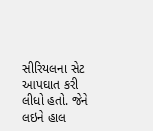સીરિયલના સેટ આપઘાત કરી લીધો હતો. જેને લઇને હાલ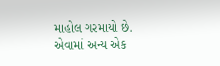માહોલ ગરમાયો છે. એવામાં અન્ય એક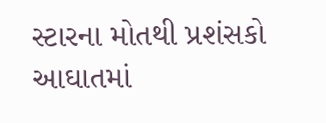સ્ટારના મોતથી પ્રશંસકો આઘાતમાં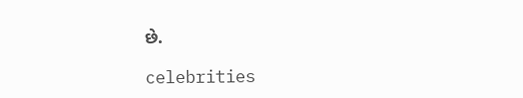છે.

celebrities